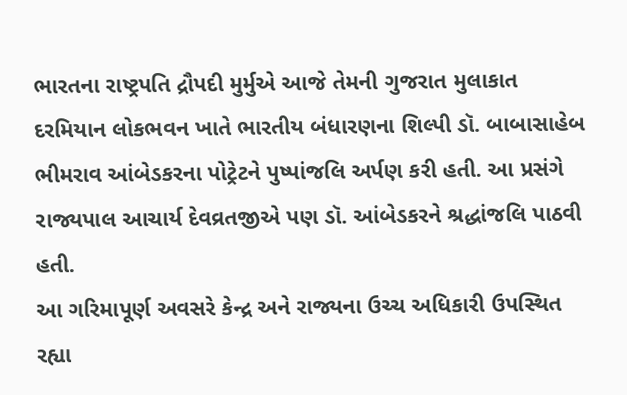ભારતના રાષ્ટ્રપતિ દ્રૌપદી મુર્મુએ આજે તેમની ગુજરાત મુલાકાત દરમિયાન લોકભવન ખાતે ભારતીય બંધારણના શિલ્પી ડૉ. બાબાસાહેબ ભીમરાવ આંબેડકરના પોટ્રેટને પુષ્પાંજલિ અર્પણ કરી હતી. આ પ્રસંગે રાજ્યપાલ આચાર્ય દેવવ્રતજીએ પણ ડૉ. આંબેડકરને શ્રદ્ધાંજલિ પાઠવી હતી.
આ ગરિમાપૂર્ણ અવસરે કેન્દ્ર અને રાજ્યના ઉચ્ચ અધિકારી ઉપસ્થિત રહ્યા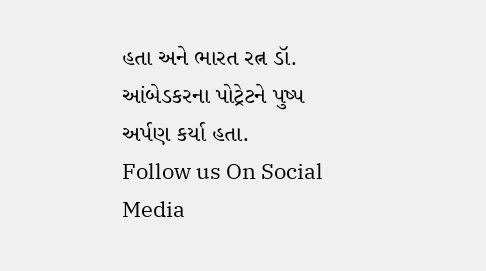હતા અને ભારત રત્ન ડૉ. આંબેડકરના પોટ્રેટને પુષ્પ અર્પણ કર્યા હતા.
Follow us On Social Media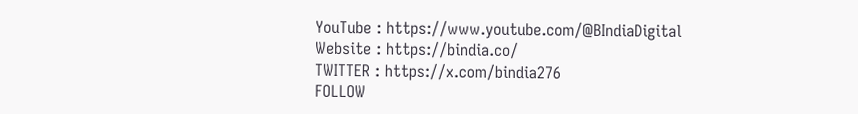YouTube : https://www.youtube.com/@BIndiaDigital
Website : https://bindia.co/
TWITTER : https://x.com/bindia276
FOLLOW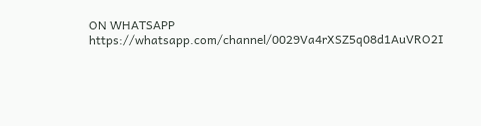ON WHATSAPP https://whatsapp.com/channel/0029Va4rXSZ5q08d1AuVRO2I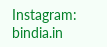Instagram: bindia.in